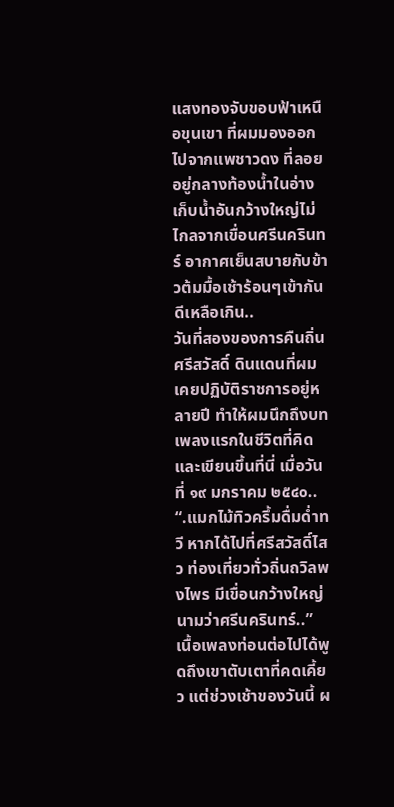แสงทองจับขอบฟ้าเหนือขุนเขา ที่ผมมองออกไปจากแพชาวดง ที่ลอยอยู่กลางท้องน้ำในอ่างเก็บน้ำอันกว้างใหญ่ไม่ไกลจากเขื่อนศรีนครินทร์ อากาศเย็นสบายกับข้าวต้มมื้อเช้าร้อนๆเข้ากันดีเหลือเกิน..
วันที่สองของการคืนถิ่นศรีสวัสดิ์ ดินแดนที่ผมเคยปฏิบัติราชการอยู่หลายปี ทำให้ผมนึกถึงบทเพลงแรกในชีวิตที่คิดและเขียนขึ้นที่นี่ เมื่อวันที่ ๑๙ มกราคม ๒๕๔๐..
“.แมกไม้ทิวครึ้มดื่มด่ำทวี หากได้ไปที่ศรีสวัสดิ์ไสว ท่องเที่ยวทั่วถิ่นถวิลพงไพร มีเขื่อนกว้างใหญ่ นามว่าศรีนครินทร์..” เนื้อเพลงท่อนต่อไปได้พูดถึงเขาตับเตาที่คดเคี้ยว แต่ช่วงเช้าของวันนี้ ผ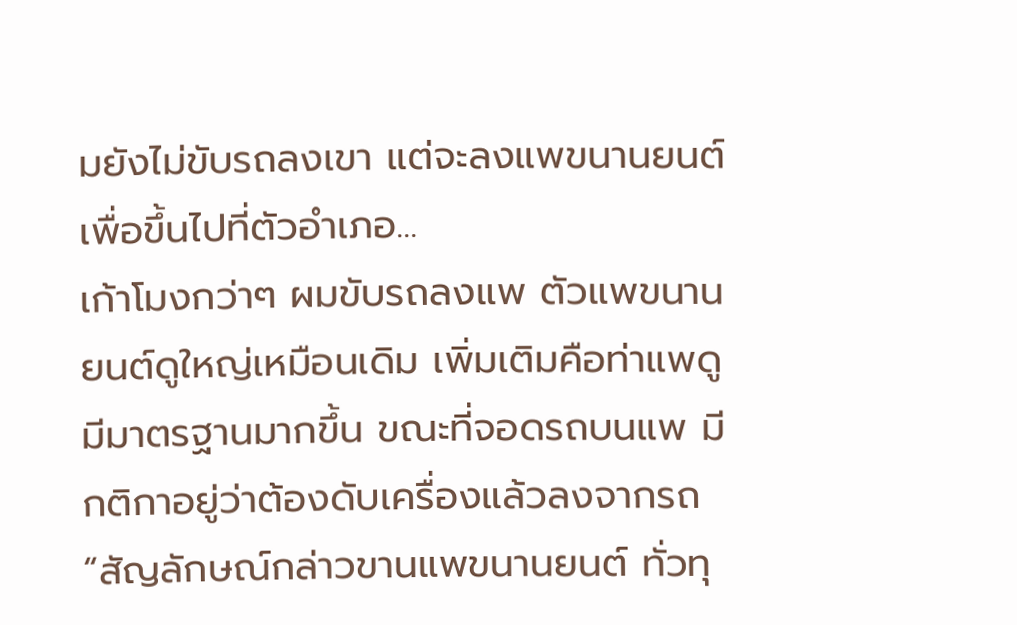มยังไม่ขับรถลงเขา แต่จะลงแพขนานยนต์เพื่อขึ้นไปที่ตัวอำเภอ...
เก้าโมงกว่าๆ ผมขับรถลงแพ ตัวแพขนานยนต์ดูใหญ่เหมือนเดิม เพิ่มเติมคือท่าแพดูมีมาตรฐานมากขึ้น ขณะที่จอดรถบนแพ มีกติกาอยู่ว่าต้องดับเครื่องแล้วลงจากรถ
“สัญลักษณ์กล่าวขานแพขนานยนต์ ทั่วทุ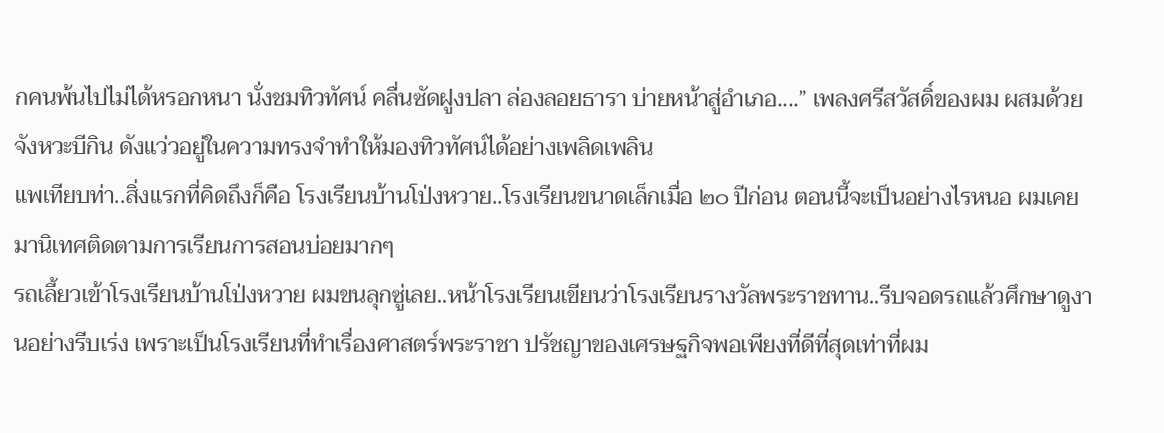กคนพ้นไปไม่ได้หรอกหนา นั่งชมทิวทัศน์ คลื่นซัดฝูงปลา ล่องลอยธารา บ่ายหน้าสู่อำเภอ....” เพลงศรีสวัสดิ์ของผม ผสมด้วยจังหวะบีกิน ดังแว่วอยู่ในความทรงจำทำให้มองทิวทัศน์ได้อย่างเพลิดเพลิน
แพเทียบท่า..สิ่งแรกที่คิดถึงก็คือ โรงเรียนบ้านโป่งหวาย..โรงเรียนขนาดเล็กเมื่อ ๒๐ ปีก่อน ตอนนี้จะเป็นอย่างไรหนอ ผมเคยมานิเทศติดตามการเรียนการสอนบ่อยมากๆ
รถเลี้ยวเข้าโรงเรียนบ้านโป่งหวาย ผมขนลุกซู่เลย..หน้าโรงเรียนเขียนว่าโรงเรียนรางวัลพระราชทาน..รีบจอดรถแล้วศึกษาดูงานอย่างรีบเร่ง เพราะเป็นโรงเรียนที่ทำเรื่องศาสตร์พระราชา ปรัชญาของเศรษฐกิจพอเพียงที่ดีที่สุดเท่าที่ผม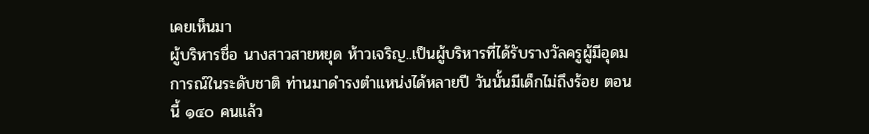เคยเห็นมา
ผู้บริหารชื่อ นางสาวสายหยุด ห้าวเจริญ..เป็นผู้บริหารที่ได้รับรางวัลครูผู้มีอุดมการณ์ในระดับชาติ ท่านมาดำรงตำแหน่งได้หลายปี วันนั้นมีเด็กไม่ถึงร้อย ตอนนี้ ๑๔๐ คนแล้ว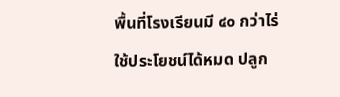พื้นที่โรงเรียนมี ๔๐ กว่าไร่ ใช้ประโยชน์ได้หมด ปลูก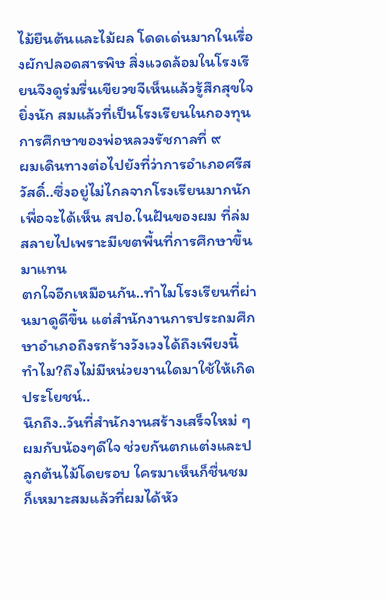ไม้ยืนต้นและไม้ผล โดดเด่นมากในเรื่องผักปลอดสารพิษ สิ่งแวดล้อมในโรงเรียนจึงดูร่มรื่นเขียวขจีเห็นแล้วรู้สึกสุขใจยิ่งนัก สมแล้วที่เป็นโรงเรียนในกองทุนการศึกษาของพ่อหลวงรัชกาลที่ ๙
ผมเดินทางต่อไปยังที่ว่าการอำเภอศรีสวัสดิ์..ซึ่งอยู่ไม่ไกลจากโรงเรียนมากนัก เพื่อจะได้เห็น สปอ.ในฝันของผม ที่ล่มสลายไปเพราะมีเขตพื้นที่การศึกษาขึ้นมาแทน
ตกใจอีกเหมือนกัน..ทำไมโรงเรียนที่ผ่านมาดูดีขึ้น แต่สำนักงานการประถมศึกษาอำเภอถึงรกร้างวังเวงได้ถึงเพียงนี้ ทำไม?ถึงไม่มีหน่วยงานใดมาใช้ให้เกิดประโยชน์..
นึกถึง..วันที่สำนักงานสร้างเสร็จใหม่ ๆ ผมกับน้องๆดีใจ ช่วยกันตกแต่งและปลูกต้นไม้โดยรอบ ใครมาเห็นก็ชื่นชม ก็เหมาะสมแล้วที่ผมได้หัว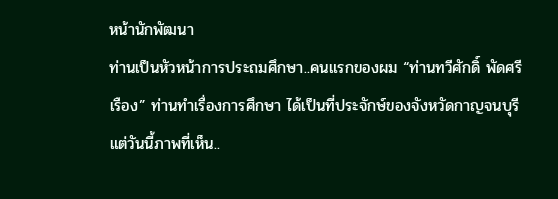หน้านักพัฒนา
ท่านเป็นหัวหน้าการประถมศึกษา..คนแรกของผม “ท่านทวีศักดิ์ พัดศรีเรือง” ท่านทำเรื่องการศึกษา ได้เป็นที่ประจักษ์ของจังหวัดกาญจนบุรี แต่วันนี้ภาพที่เห็น..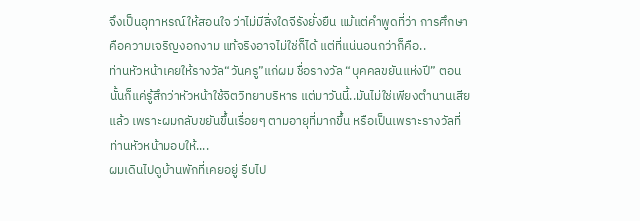จึงเป็นอุทาหรณ์ให้สอนใจ ว่าไม่มีสิ่งใดจีรังยั่งยืน แม้แต่คำพูดที่ว่า การศึกษาคือความเจริญงอกงาม แท้จริงอาจไม่ใช่ก็ได้ แต่ที่แน่นอนกว่าก็คือ..
ท่านหัวหน้าเคยให้รางวัล“วันครู”แก่ผม ชื่อรางวัล “บุคคลขยันแห่งปี” ตอนนั้นก็แค่รู้สึกว่าหัวหน้าใช้จิตวิทยาบริหาร แต่มาวันนี้..มันไม่ใช่เพียงตำนานเสียแล้ว เพราะผมกลับขยันขึ้นเรื่อยๆ ตามอายุที่มากขึ้น หรือเป็นเพราะรางวัลที่ท่านหัวหน้ามอบให้....
ผมเดินไปดูบ้านพักที่เคยอยู่ รีบไป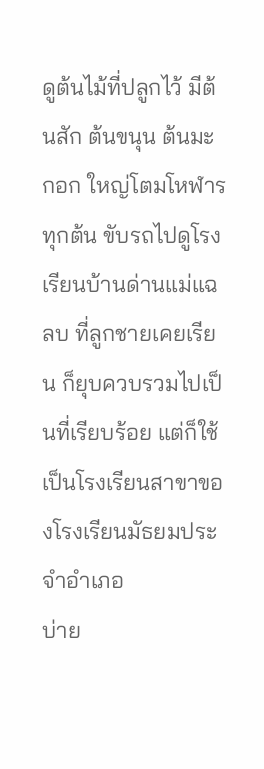ดูต้นไม้ที่ปลูกไว้ มีต้นสัก ต้นขนุน ต้นมะกอก ใหญ่โตมโหฬารทุกต้น ขับรถไปดูโรงเรียนบ้านด่านแม่แฉลบ ที่ลูกชายเคยเรียน ก็ยุบควบรวมไปเป็นที่เรียบร้อย แต่ก็ใช้เป็นโรงเรียนสาขาของโรงเรียนมัธยมประจำอำเภอ
บ่าย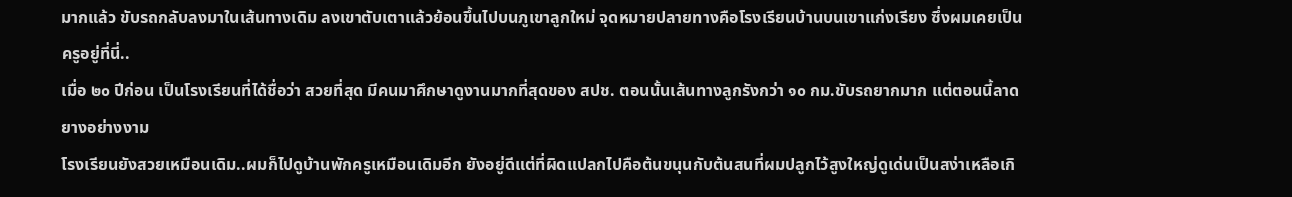มากแล้ว ขับรถกลับลงมาในเส้นทางเดิม ลงเขาตับเตาแล้วย้อนขึ้นไปบนภูเขาลูกใหม่ จุดหมายปลายทางคือโรงเรียนบ้านบนเขาแก่งเรียง ซึ่งผมเคยเป็นครูอยู่ที่นี่..
เมื่อ ๒๐ ปีก่อน เป็นโรงเรียนที่ได้ชื่อว่า สวยที่สุด มีคนมาศึกษาดูงานมากที่สุดของ สปช. ตอนนั้นเส้นทางลูกรังกว่า ๑๐ กม.ขับรถยากมาก แต่ตอนนี้ลาดยางอย่างงาม
โรงเรียนยังสวยเหมือนเดิม..ผมก็ไปดูบ้านพักครูเหมือนเดิมอีก ยังอยู่ดีแต่ที่ผิดแปลกไปคือต้นขนุนกับต้นสนที่ผมปลูกไว้สูงใหญ่ดูเด่นเป็นสง่าเหลือเกิ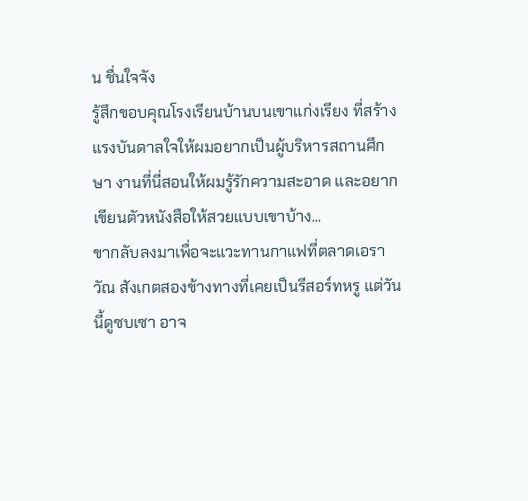น ชื่นใจจัง
รู้สึกขอบคุณโรงเรียนบ้านบนเขาแก่งเรียง ที่สร้างแรงบันดาลใจให้ผมอยากเป็นผู้บริหารสถานศึกษา งานที่นี่สอนให้ผมรู้รักความสะอาด และอยากเขียนตัวหนังสือให้สวยแบบเขาบ้าง...
ขากลับลงมาเพื่อจะแวะทานกาแฟที่ตลาดเอราวัณ สังเกตสองข้างทางที่เคยเป็นรีสอร์ทหรู แต่วันนี้ดูซบเซา อาจ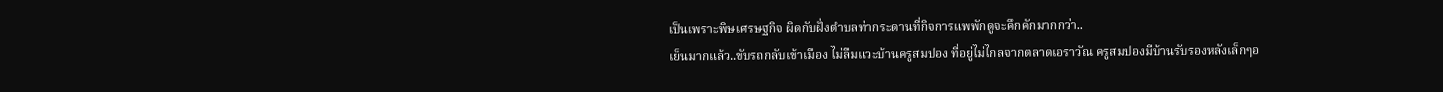เป็นเพราะพิษเศรษฐกิจ ผิดกับฝั่งตำบลท่ากระดานที่กิจการแพพักดูจะคึกคักมากกว่า..
เย็นมากแล้ว..ขับรถกลับเข้าเมือง ไม่ลืมแวะบ้านครูสมปอง ที่อยู่ไม่ไกลจากตลาดเอราวัณ ครูสมปองมีบ้านรับรองหลังเล็กๆอ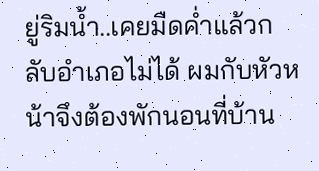ยู่ริมน้ำ..เคยมืดค่ำแล้วกลับอำเภอไม่ได้ ผมกับหัวหน้าจึงต้องพักนอนที่บ้าน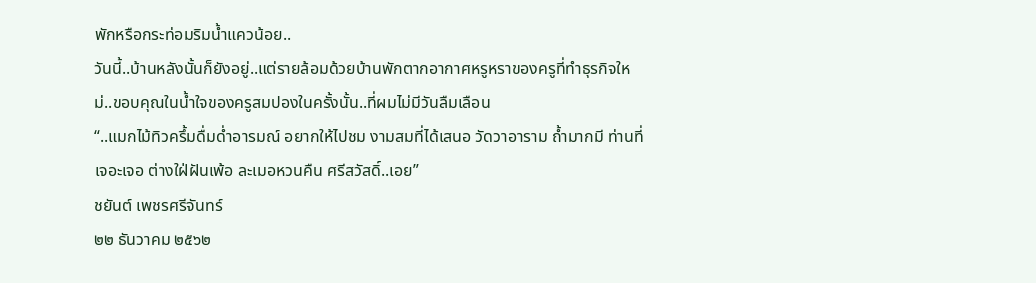พักหรือกระท่อมริมน้ำแควน้อย..
วันนี้..บ้านหลังนั้นก็ยังอยู่..แต่รายล้อมด้วยบ้านพักตากอากาศหรูหราของครูที่ทำธุรกิจใหม่..ขอบคุณในน้ำใจของครูสมปองในครั้งนั้น..ที่ผมไม่มีวันลืมเลือน
“..แมกไม้ทิวครึ้มดื่มด่ำอารมณ์ อยากให้ไปชม งามสมที่ได้เสนอ วัดวาอาราม ถ้ำมากมี ท่านที่เจอะเจอ ต่างใฝ่ฝันเพ้อ ละเมอหวนคืน ศรีสวัสดิ์..เอย”
ชยันต์ เพชรศรีจันทร์
๒๒ ธันวาคม ๒๕๖๒